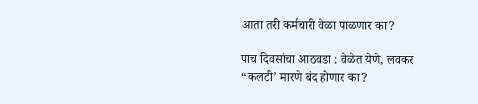आता तरी कर्मचारी वेळा पाळणार का?

पाच दिवसांचा आठवडा : वेळेत येणे, लवकर “कलटी’ मारणे बंद होणार का?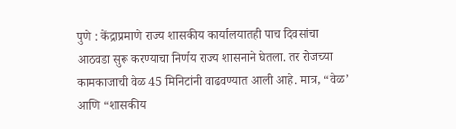पुणे : केंद्राप्रमाणे राज्य शासकीय कार्यालयातही पाच दिवसांचा आठवडा सुरू करण्याचा निर्णय राज्य शासनाने घेतला. तर रोजच्या कामकाजाची वेळ 45 मिनिटांनी वाढवण्यात आली आहे. मात्र, “वेळ’ आणि “शासकीय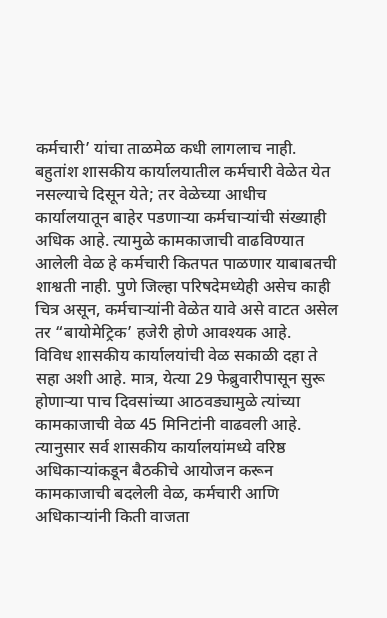कर्मचारी’ यांचा ताळमेळ कधी लागलाच नाही.
बहुतांश शासकीय कार्यालयातील कर्मचारी वेळेत येत नसल्याचे दिसून येते; तर वेळेच्या आधीच कार्यालयातून बाहेर पडणाऱ्या कर्मचाऱ्यांची संख्याही अधिक आहे. त्यामुळे कामकाजाची वाढविण्यात आलेली वेळ हे कर्मचारी कितपत पाळणार याबाबतची शाश्वती नाही. पुणे जिल्हा परिषदेमध्येही असेच काही चित्र असून, कर्मचाऱ्यांनी वेळेत यावे असे वाटत असेल तर “बायोमेट्रिक’ हजेरी होणे आवश्यक आहे.
विविध शासकीय कार्यालयांची वेळ सकाळी दहा ते सहा अशी आहे. मात्र, येत्या 29 फेब्रुवारीपासून सुरू होणाऱ्या पाच दिवसांच्या आठवड्यामुळे त्यांच्या कामकाजाची वेळ 45 मिनिटांनी वाढवली आहे. त्यानुसार सर्व शासकीय कार्यालयांमध्ये वरिष्ठ अधिकाऱ्यांकडून बैठकीचे आयोजन करून कामकाजाची बदलेली वेळ, कर्मचारी आणि अधिकाऱ्यांनी किती वाजता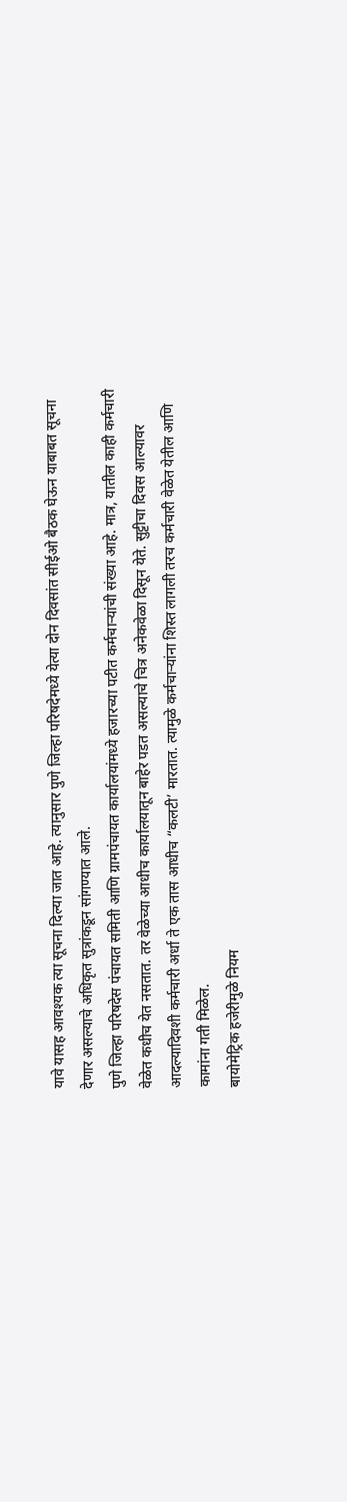यावे यासह आवश्यक त्या सूचना दिल्या जात आहे. त्यानुसार पुणे जिल्हा परिषदेमध्ये येत्या दोन दिवसांत सीईओ बैठक घेऊन याबाबत सूचना देणार असल्याचे अधिकृत सुत्रांकडून सांगण्यात आले.
पुणे जिल्हा परिषदेस पंचायत समिती आणि ग्रामपंचायत कार्यालयांमध्ये हजारच्या पटीत कर्मचाऱ्यांची संख्या आहे. मात्र, यातील काही कर्मचारी वेळेत कधीच येत नसतात. तर वेळेच्या आधीच कार्यालयातून बाहेर पडत असल्याचे चित्र अनेकवेळा दिसून येते. सुट्टीचा दिवस आल्यावर आदल्यादिवशी कर्मचारी अर्धा ते एक तास आधीच “कलटी’ मारतात. त्यामुळे कर्मचाऱ्यांना शिस्त लागली तरच कर्मचारी वेळेत येतील आणि कामांना गती मिळेल.
बायोमेट्रिक हजेरीमुळे नियम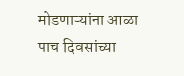मोडणाऱ्यांना आळा
पाच दिवसांच्या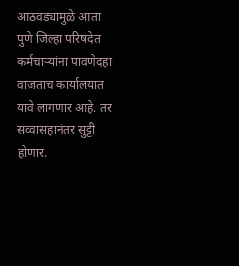आठवड्यामुळे आता पुणे जिल्हा परिषदेत कर्मचाऱ्यांना पावणेदहा वाजताच कार्यालयात यावे लागणार आहे. तर सव्वासहानंतर सुट्टी होणार.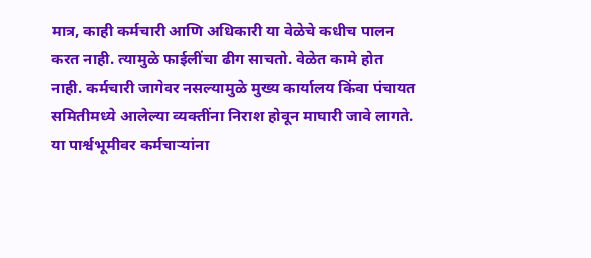मात्र, काही कर्मचारी आणि अधिकारी या वेळेचे कधीच पालन करत नाही. त्यामुळे फाईलींचा ढीग साचतो. वेळेत कामे होत नाही. कर्मचारी जागेवर नसल्यामुळे मुख्य कार्यालय किंवा पंचायत समितीमध्ये आलेल्या व्यक्तींना निराश होवून माघारी जावे लागते. या पार्श्वभूमीवर कर्मचाऱ्यांना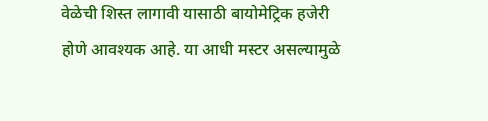वेळेची शिस्त लागावी यासाठी बायोमेट्रिक हजेरी होणे आवश्यक आहे. या आधी मस्टर असल्यामुळे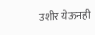उशीर येऊनही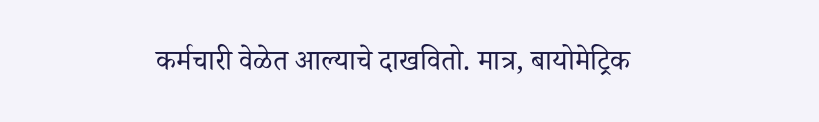कर्मचारी वेळेत आल्याचे दाखवितो. मात्र, बायोमेट्रिक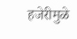हजेरीमुळे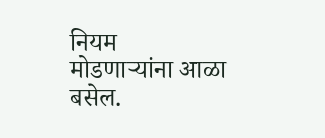नियम मोडणाऱ्यांना आळा बसेल.